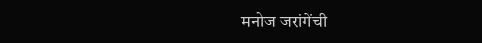मनोज जरांगेंची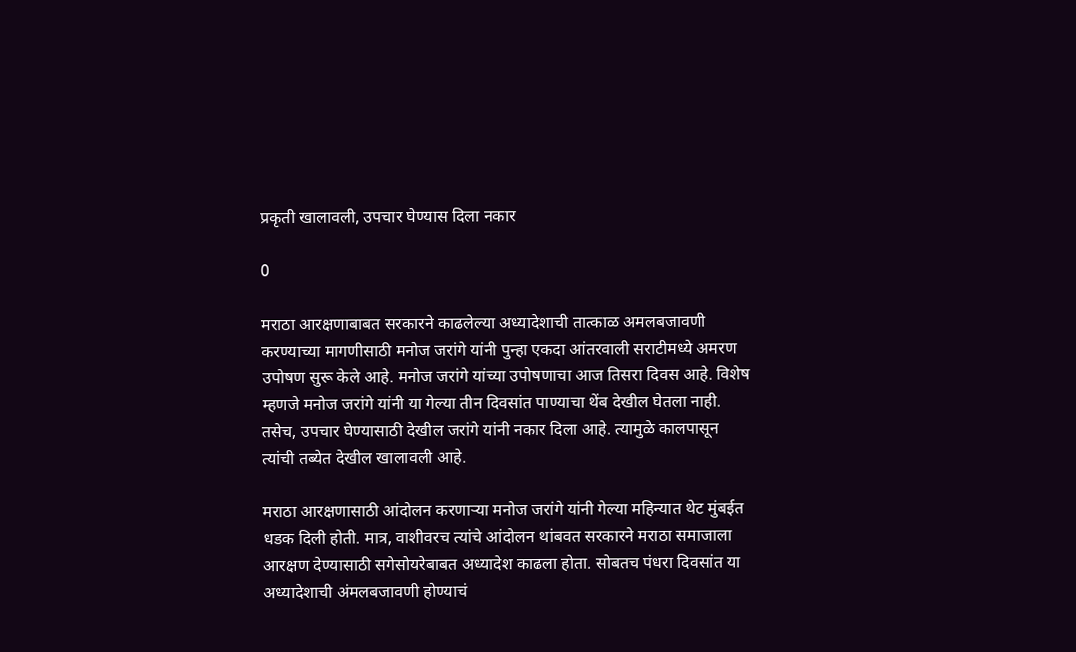प्रकृती खालावली, उपचार घेण्यास दिला नकार

0

मराठा आरक्षणाबाबत सरकारने काढलेल्या अध्यादेशाची तात्काळ अमलबजावणी करण्याच्या मागणीसाठी मनोज जरांगे यांनी पुन्हा एकदा आंतरवाली सराटीमध्ये अमरण उपोषण सुरू केले आहे. मनोज जरांगे यांच्या उपोषणाचा आज तिसरा दिवस आहे. विशेष म्हणजे मनोज जरांगे यांनी या गेल्या तीन दिवसांत पाण्याचा थेंब देखील घेतला नाही. तसेच, उपचार घेण्यासाठी देखील जरांगे यांनी नकार दिला आहे. त्यामुळे कालपासून त्यांची तब्येत देखील खालावली आहे.

मराठा आरक्षणासाठी आंदोलन करणाऱ्या मनोज जरांगे यांनी गेल्या महिन्यात थेट मुंबईत धडक दिली होती. मात्र, वाशीवरच त्यांचे आंदोलन थांबवत सरकारने मराठा समाजाला आरक्षण देण्यासाठी सगेसोयरेबाबत अध्यादेश काढला होता. सोबतच पंधरा दिवसांत या अध्यादेशाची अंमलबजावणी होण्याचं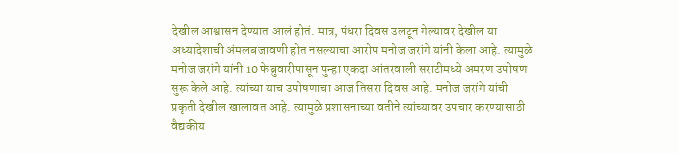देखील आश्वासन देण्यात आलं होतं. मात्र, पंधरा दिवस उलटून गेल्यावर देखील या अध्यादेशाची अंमलबजावणी होत नसल्याचा आरोप मनोज जरांगे यांनी केला आहे. त्यामुळे मनोज जरांगे यांनी 10 फेब्रुवारीपासून पुन्हा एकदा आंतरवाली सराटीमध्ये अमरण उपोषण सुरू केले आहे. त्यांच्या याच उपोषणाचा आज तिसरा दिवस आहे. मनोज जरांगे यांची प्रकृती देखील खालावत आहे. त्यामुळे प्रशासनाच्या वतीने त्यांच्यावर उपचार करण्यासाठी वैद्यकीय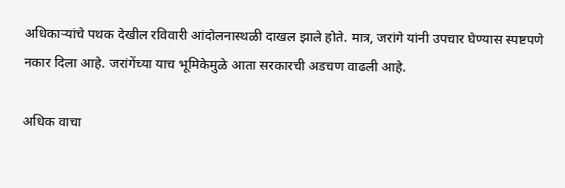अधिकाऱ्यांचे पथक देखील रविवारी आंदोलनास्थळी दाखल झाले होते. मात्र, जरांगे यांनी उपचार घेण्यास स्पष्टपणे नकार दिला आहे. जरांगेंच्या याच भूमिकेमुळे आता सरकारची अडचण वाढली आहे.

अधिक वाचा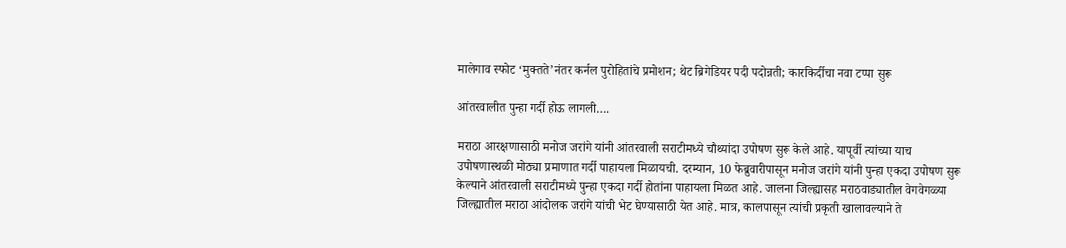मालेगाव स्फोट ‘मुक्तते’नंतर कर्नल पुरोहितांचे प्रमोशन; थेट ब्रिगेडियर पदी पदोन्नती; कारकिर्दीचा नवा टप्पा सुरू

आंतरवालीत पुन्हा गर्दी होऊ लागली….

मराठा आरक्षणासाठी मनोज जरांगे यांनी आंतरवाली सराटीमध्ये चौथ्यांदा उपोषण सुरू केले आहे. यापूर्वी त्यांच्या याच उपोषणास्थळी मोठ्या प्रमाणात गर्दी पाहायला मिळायची. दरम्यान, 10 फेब्रुवारीपासून मनोज जरांगे यांनी पुन्हा एकदा उपोषण सुरू केल्याने आंतरवाली सराटीमध्ये पुन्हा एकदा गर्दी होतांना पाहायला मिळत आहे. जालना जिल्ह्यासह मराठवाड्यातील वेगवेगळ्या जिल्ह्यातील मराठा आंदोलक जरांगे यांची भेट घेण्यासाठी येत आहे. मात्र, कालपासून त्यांची प्रकृती खालावल्याने ते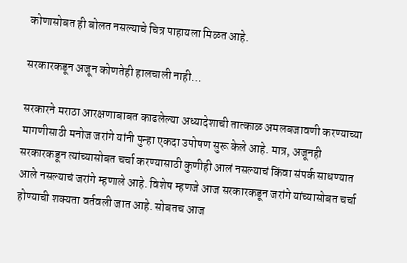कोणासोबत ही बोलत नसल्याचे चित्र पाहायला मिळत आहे.

सरकारकडून अजून कोणतेही हालचाली नाही…

सरकारने मराठा आरक्षणाबाबत काढलेल्या अध्यादेशाची तात्काळ अमलबजावणी करण्याच्या मागणीसाठी मनोज जरांगे यांनी पुन्हा एकदा उपोषण सुरू केले आहे. मात्र, अजूनही सरकारकडून त्यांच्यासोबत चर्चा करण्यासाठी कुणीही आलं नसल्याचं किंवा संपर्क साधण्यात आले नसल्याचं जरांगे म्हणाले आहे. विशेष म्हणजे आज सरकारकडून जरांगे यांच्यासोबत चर्चा होण्याची शक्यता वर्तवली जात आहे. सोबतच आज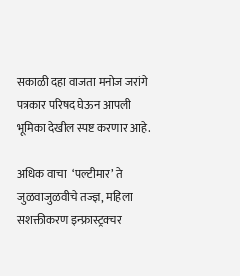सकाळी दहा वाजता मनोज जरांगे पत्रकार परिषद घेऊन आपली भूमिका देखील स्पष्ट करणार आहे.

अधिक वाचा  ‘पल्टीमार’ ते जुळवाजुळवीचे तज्ज्ञ, महिला सशक्तीकरण इन्फ्रास्ट्रक्चर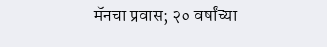मॅनचा प्रवास; २० वर्षांच्या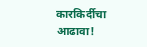कारकिर्दीचा आढावा!